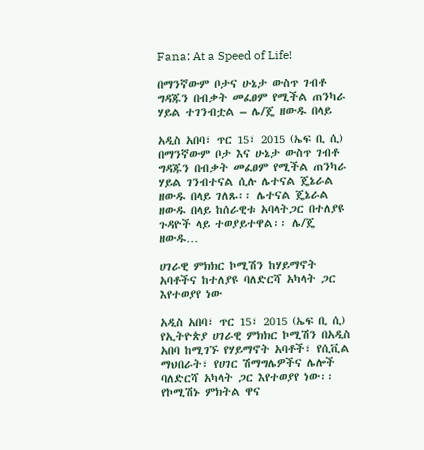Fana: At a Speed of Life!

በማንኛውም ቦታና ሁኔታ ውስጥ ገብቶ ግዳጁን በብቃት መፈፀም የሚችል ጠንካራ ሃይል ተገንብቷል – ሌ/ጄ ዘውዱ በላይ

አዲስ አበባ፣ ጥር 15፣ 2015 (ኤፍ ቢ ሲ) በማንኛውም ቦታ እና ሁኔታ ውስጥ ገብቶ ግዳጁን በብቃት መፈፀም የሚችል ጠንካራ ሃይል ገንብተናል ሲሉ ሌተናል ጄኔራል ዘውዱ በላይ ገለጹ፡፡ ሌተናል ጄኔራል ዘውዱ በላይ ከሰራዊቱ አባላትጋር በተለያዩ ጉዳዮች ላይ ተወያይተዋል፡፡ ሌ/ጄ ዘውዱ…

ሀገራዊ ምክክር ኮሚሽን ከሃይማኖት አባቶችና ከተለያዩ ባለድርሻ አካላት ጋር እየተወያየ ነው

አዲስ አበባ፣ ጥር 15፣ 2015 (ኤፍ ቢ ሲ) የኢትዮጵያ ሀገራዊ ምክክር ኮሚሽን በአዲስ አበባ ከሚገኙ የሃይማኖት አባቶች፣ የሲቪል ማህበራት፣ የሀገር ሽማግሌዎችና ሌሎች ባለድርሻ አካላት ጋር እየተወያየ ነው፡፡ የኮሚሽኑ ምክትል ዋና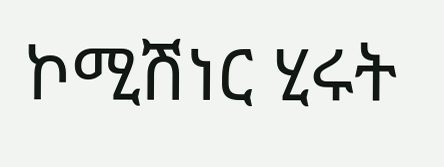ኮሚሽነር ሂሩት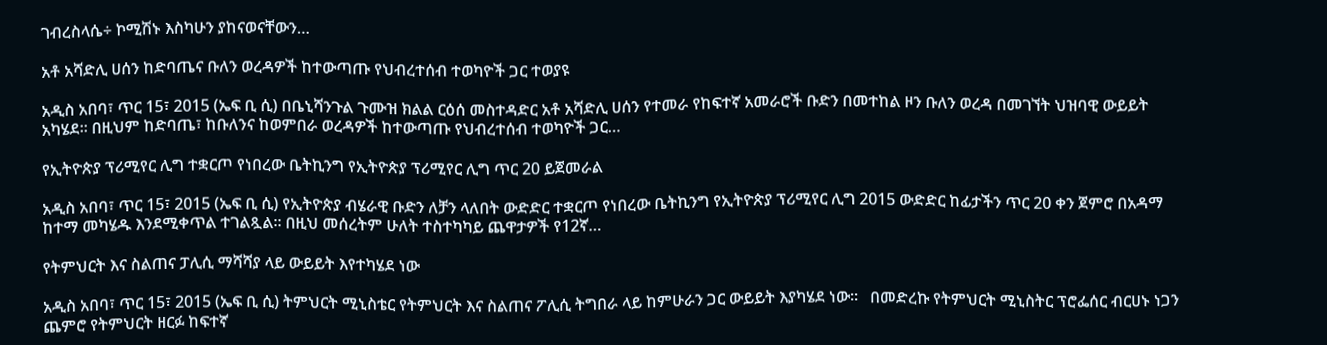ገብረስላሴ÷ ኮሚሽኑ እስካሁን ያከናወናቸውን…

አቶ አሻድሊ ሀሰን ከድባጤና ቡለን ወረዳዎች ከተውጣጡ የህብረተሰብ ተወካዮች ጋር ተወያዩ

አዲስ አበባ፣ ጥር 15፣ 2015 (ኤፍ ቢ ሲ) በቤኒሻንጉል ጉሙዝ ክልል ርዕሰ መስተዳድር አቶ አሻድሊ ሀሰን የተመራ የከፍተኛ አመራሮች ቡድን በመተከል ዞን ቡለን ወረዳ በመገኘት ህዝባዊ ውይይት አካሄደ። በዚህም ከድባጤ፣ ከቡለንና ከወምበራ ወረዳዎች ከተውጣጡ የህብረተሰብ ተወካዮች ጋር…

የኢትዮጵያ ፕሪሚየር ሊግ ተቋርጦ የነበረው ቤትኪንግ የኢትዮጵያ ፕሪሚየር ሊግ ጥር 20 ይጀመራል

አዲስ አበባ፣ ጥር 15፣ 2015 (ኤፍ ቢ ሲ) የኢትዮጵያ ብሄራዊ ቡድን ለቻን ላለበት ውድድር ተቋርጦ የነበረው ቤትኪንግ የኢትዮጵያ ፕሪሚየር ሊግ 2015 ውድድር ከፊታችን ጥር 20 ቀን ጀምሮ በአዳማ ከተማ መካሄዱ እንደሚቀጥል ተገልጿል፡፡ በዚህ መሰረትም ሁለት ተስተካካይ ጨዋታዎች የ12ኛ…

የትምህርት እና ስልጠና ፓሊሲ ማሻሻያ ላይ ውይይት እየተካሄደ ነው

አዲስ አበባ፣ ጥር 15፣ 2015 (ኤፍ ቢ ሲ) ትምህርት ሚኒስቴር የትምህርት እና ስልጠና ፖሊሲ ትግበራ ላይ ከምሁራን ጋር ውይይት እያካሄደ ነው፡፡   በመድረኩ የትምህርት ሚኒስትር ፕሮፌሰር ብርሀኑ ነጋን ጨምሮ የትምህርት ዘርፉ ከፍተኛ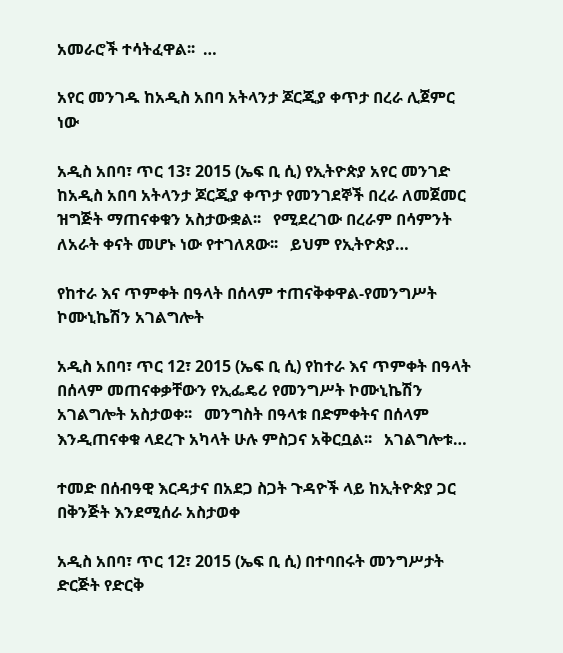አመራሮች ተሳትፈዋል፡፡  …

አየር መንገዱ ከአዲስ አበባ አትላንታ ጆርጂያ ቀጥታ በረራ ሊጀምር ነው

አዲስ አበባ፣ ጥር 13፣ 2015 (ኤፍ ቢ ሲ) የኢትዮጵያ አየር መንገድ ከአዲስ አበባ አትላንታ ጆርጂያ ቀጥታ የመንገደኞች በረራ ለመጀመር ዝግጅት ማጠናቀቁን አስታውቋል፡፡   የሚደረገው በረራም በሳምንት ለአራት ቀናት መሆኑ ነው የተገለጸው፡፡   ይህም የኢትዮጵያ…

የከተራ እና ጥምቀት በዓላት በሰላም ተጠናቅቀዋል-የመንግሥት ኮሙኒኬሽን አገልግሎት

አዲስ አበባ፣ ጥር 12፣ 2015 (ኤፍ ቢ ሲ) የከተራ እና ጥምቀት በዓላት በሰላም መጠናቀቃቸውን የኢፌዴሪ የመንግሥት ኮሙኒኬሽን አገልግሎት አስታወቀ፡፡   መንግስት በዓላቱ በድምቀትና በሰላም እንዲጠናቀቁ ላደረጉ አካላት ሁሉ ምስጋና አቅርቧል፡፡   አገልግሎቱ…

ተመድ በሰብዓዊ እርዳታና በአደጋ ስጋት ጉዳዮች ላይ ከኢትዮጵያ ጋር በቅንጅት እንደሚሰራ አስታወቀ

አዲስ አበባ፣ ጥር 12፣ 2015 (ኤፍ ቢ ሲ) በተባበሩት መንግሥታት ድርጅት የድርቅ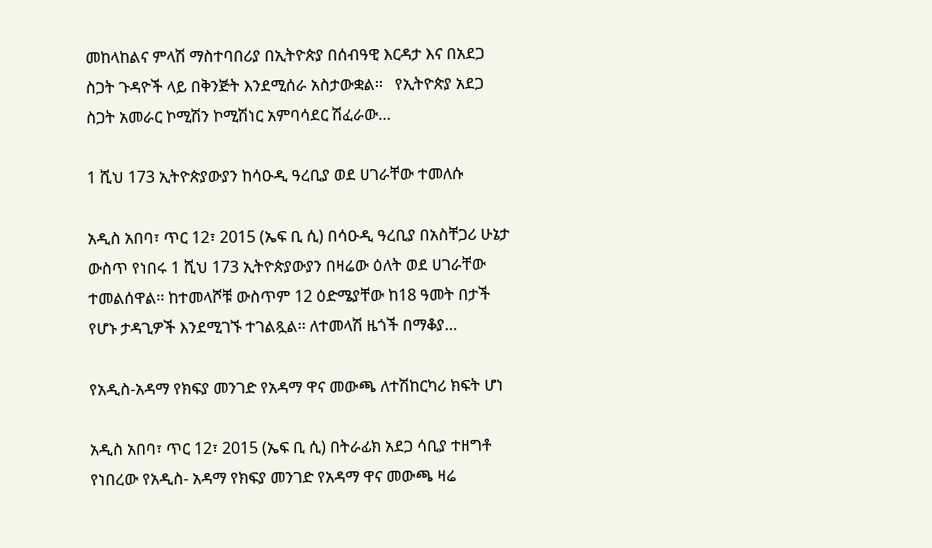መከላከልና ምላሽ ማስተባበሪያ በኢትዮጵያ በሰብዓዊ እርዳታ እና በአደጋ ስጋት ጉዳዮች ላይ በቅንጅት እንደሚሰራ አስታውቋል፡፡   የኢትዮጵያ አደጋ ስጋት አመራር ኮሚሽን ኮሚሽነር አምባሳደር ሽፈራው…

1 ሺህ 173 ኢትዮጵያውያን ከሳዑዲ ዓረቢያ ወደ ሀገራቸው ተመለሱ

አዲስ አበባ፣ ጥር 12፣ 2015 (ኤፍ ቢ ሲ) በሳዑዲ ዓረቢያ በአስቸጋሪ ሁኔታ ውስጥ የነበሩ 1 ሺህ 173 ኢትዮጵያውያን በዛሬው ዕለት ወደ ሀገራቸው ተመልሰዋል፡፡ ከተመላሾቹ ውስጥም 12 ዕድሜያቸው ከ18 ዓመት በታች የሆኑ ታዳጊዎች እንደሚገኙ ተገልጿል፡፡ ለተመላሽ ዜጎች በማቆያ…

የአዲስ-አዳማ የክፍያ መንገድ የአዳማ ዋና መውጫ ለተሽከርካሪ ክፍት ሆነ

አዲስ አበባ፣ ጥር 12፣ 2015 (ኤፍ ቢ ሲ) በትራፊክ አደጋ ሳቢያ ተዘግቶ የነበረው የአዲስ- አዳማ የክፍያ መንገድ የአዳማ ዋና መውጫ ዛሬ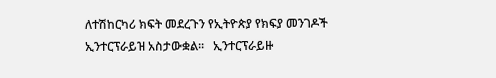ለተሽከርካሪ ክፍት መደረጉን የኢትዮጵያ የክፍያ መንገዶች ኢንተርፕራይዝ አስታውቋል፡፡   ኢንተርፕራይዙ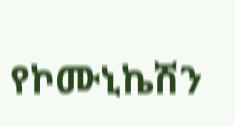የኮሙኒኬሽን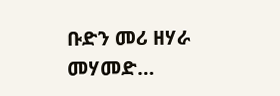ቡድን መሪ ዘሃራ መሃመድ…